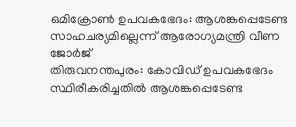ഒമിക്രോൺ ഉപവകഭേദം: ആശങ്കപ്പെടേണ്ട സാഹചര്യമില്ലെന്ന് ആരോഗ്യമന്ത്രി വീണ ജോർജ്
തിരുവനന്തപുരം: കോവിഡ് ഉപവകഭേദം സ്ഥിരീകരിച്ചതിൽ ആശങ്കപ്പെടേണ്ട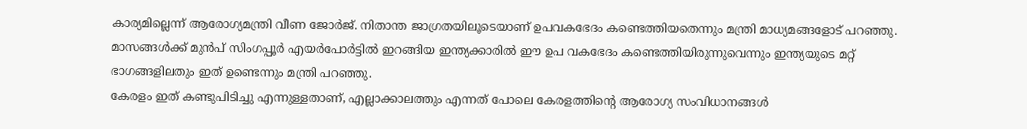കാര്യമില്ലെന്ന് ആരോഗ്യമന്ത്രി വീണ ജോർജ്. നിതാന്ത ജാഗ്രതയിലൂടെയാണ് ഉപവകഭേദം കണ്ടെത്തിയതെന്നും മന്ത്രി മാധ്യമങ്ങളോട് പറഞ്ഞു. മാസങ്ങൾക്ക് മുൻപ് സിംഗപ്പൂർ എയർപോർട്ടിൽ ഇറങ്ങിയ ഇന്ത്യക്കാരിൽ ഈ ഉപ വകഭേദം കണ്ടെത്തിയിരുന്നുവെന്നും ഇന്ത്യയുടെ മറ്റ് ഭാഗങ്ങളിലതും ഇത് ഉണ്ടെന്നും മന്ത്രി പറഞ്ഞു.
കേരളം ഇത് കണ്ടുപിടിച്ചു എന്നുള്ളതാണ്, എല്ലാക്കാലത്തും എന്നത് പോലെ കേരളത്തിന്റെ ആരോഗ്യ സംവിധാനങ്ങൾ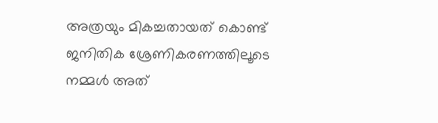അത്രയും മികച്ചതായത് കൊണ്ട് ജനിതിക ശ്രേണികരണത്തിലൂടെ നമ്മൾ അത്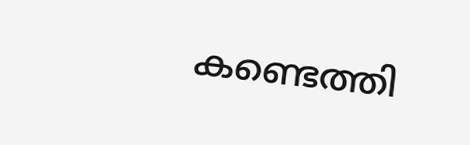കണ്ടെത്തി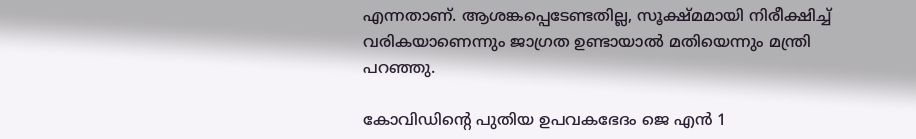എന്നതാണ്. ആശങ്കപ്പെടേണ്ടതില്ല, സൂക്ഷ്മമായി നിരീക്ഷിച്ച് വരികയാണെന്നും ജാഗ്രത ഉണ്ടായാൽ മതിയെന്നും മന്ത്രി പറഞ്ഞു.

കോവിഡിന്റെ പുതിയ ഉപവകഭേദം ജെ എൻ 1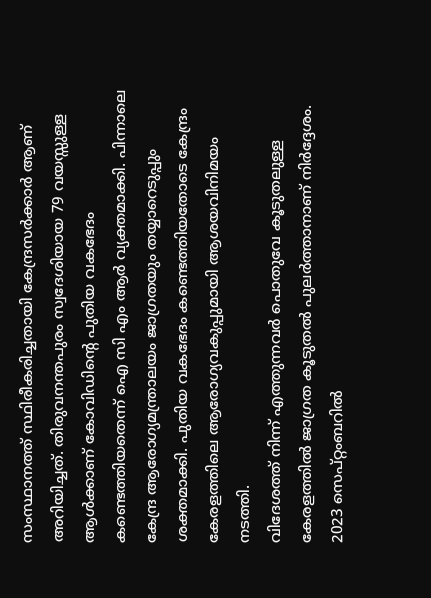സംസ്ഥാനത്ത് സ്ഥിരീകരിച്ചതായി കേന്ദ്രസർക്കാർ ആണ് അറിയിച്ചത്. തിരുവനന്തപുരം സ്വദേശിയായ 79 വയസ്സുള്ള ആൾക്കാണ് കോവിഡിന്റെ പുതിയ വകഭേദം കണ്ടെത്തിയതെന്ന് ഐ സി എം ആർ വ്യക്തമാക്കി. പിന്നാലെ കേന്ദ്ര ആരോഗ്യമന്ത്രാലയം ജാഗ്രതയും തയ്യാറെടുപ്പും ശക്തമാക്കി. പുതിയ വകഭേദം കണ്ടെത്തിയതോടെ കേന്ദ്രം കേരളത്തിലെ ആരോഗ്യവകുപ്പുമായി ആശയവിനിമയം നടത്തി.
വിദേശത്ത് നിന്ന് എത്തുന്നവർ പൊതുവേ കൂടുതലുള്ള കേരളത്തിൽ ജാഗ്രത കൂടുതൽ പുലർത്താനാണ് നിർദ്ദേശം. 2023 സെപ്റ്റംബറിൽ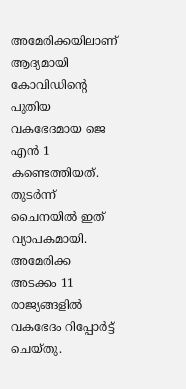അമേരിക്കയിലാണ് ആദ്യമായി കോവിഡിന്റെ പുതിയ വകഭേദമായ ജെ എൻ 1 കണ്ടെത്തിയത്. തുടർന്ന് ചൈനയിൽ ഇത് വ്യാപകമായി. അമേരിക്ക അടക്കം 11 രാജ്യങ്ങളിൽ വകഭേദം റിപ്പോർട്ട് ചെയ്തു.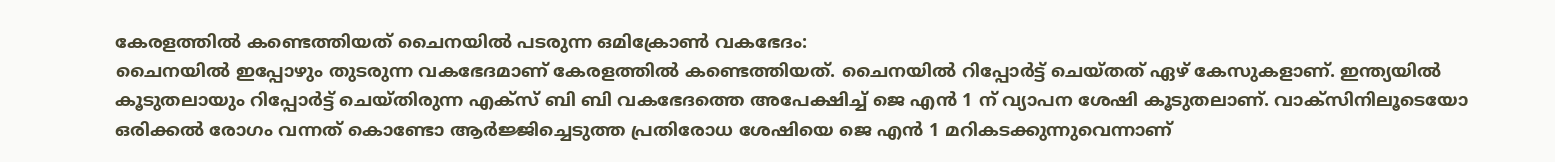കേരളത്തിൽ കണ്ടെത്തിയത് ചൈനയിൽ പടരുന്ന ഒമിക്രോൺ വകഭേദം:
ചൈനയിൽ ഇപ്പോഴും തുടരുന്ന വകഭേദമാണ് കേരളത്തിൽ കണ്ടെത്തിയത്. ചൈനയിൽ റിപ്പോർട്ട് ചെയ്തത് ഏഴ് കേസുകളാണ്. ഇന്ത്യയിൽ കൂടുതലായും റിപ്പോർട്ട് ചെയ്തിരുന്ന എക്സ് ബി ബി വകഭേദത്തെ അപേക്ഷിച്ച് ജെ എൻ 1 ന് വ്യാപന ശേഷി കൂടുതലാണ്. വാക്സിനിലൂടെയോ ഒരിക്കൽ രോഗം വന്നത് കൊണ്ടോ ആർജ്ജിച്ചെടുത്ത പ്രതിരോധ ശേഷിയെ ജെ എൻ 1 മറികടക്കുന്നുവെന്നാണ്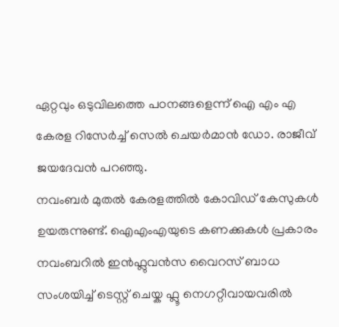ഏറ്റവും ഒടുവിലത്തെ പഠനങ്ങളെന്ന് ഐ എം എ കേരള റിസേർച്ച് സെൽ ചെയർമാൻ ഡോ. രാജീവ് ജയദേവൻ പറഞ്ഞു.
നവംബർ മുതൽ കേരളത്തിൽ കോവിഡ് കേസുകൾ ഉയരുന്നുണ്ട്. ഐഎംഎയുടെ കണക്കുകൾ പ്രകാരം നവംബറിൽ ഇൻഫ്ലുവൻസ വൈറസ് ബാധ സംശയിച്ച് ടെസ്റ്റ് ചെയ്ക ഫ്ലൂ നെഗറ്റീവായവരിൽ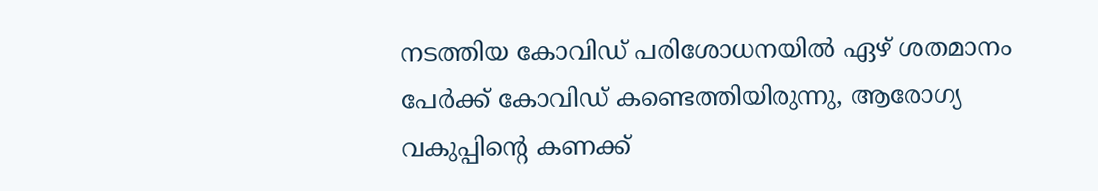നടത്തിയ കോവിഡ് പരിശോധനയിൽ ഏഴ് ശതമാനം പേർക്ക് കോവിഡ് കണ്ടെത്തിയിരുന്നു, ആരോഗ്യ വകുപ്പിന്റെ കണക്ക്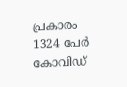പ്രകാരം 1324 പേർ കോവിഡ്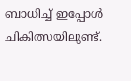ബാധിച്ച് ഇപ്പോൾ ചികിത്സയിലുണ്ട്.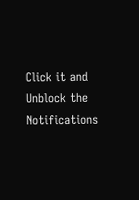Click it and Unblock the Notifications